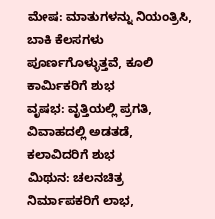ಮೇಷ: ಮಾತುಗಳನ್ನು ನಿಯಂತ್ರಿಸಿ, ಬಾಕಿ ಕೆಲಸಗಳು ಪೂರ್ಣಗೊಳ್ಳುತ್ತವೆ, ಕೂಲಿ ಕಾರ್ಮಿಕರಿಗೆ ಶುಭ
ವೃಷಭ: ವೃತ್ತಿಯಲ್ಲಿ ಪ್ರಗತಿ, ವಿವಾಹದಲ್ಲಿ ಅಡತಡೆ, ಕಲಾವಿದರಿಗೆ ಶುಭ
ಮಿಥುನ: ಚಲನಚಿತ್ರ ನಿರ್ಮಾಪಕರಿಗೆ ಲಾಭ,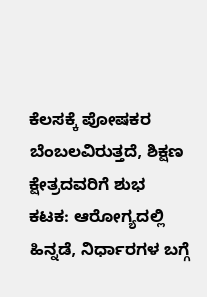ಕೆಲಸಕ್ಕೆ ಪೋಷಕರ ಬೆಂಬಲವಿರುತ್ತದೆ, ಶಿಕ್ಷಣ ಕ್ಷೇತ್ರದವರಿಗೆ ಶುಭ
ಕಟಕ: ಆರೋಗ್ಯದಲ್ಲಿ ಹಿನ್ನಡೆ, ನಿರ್ಧಾರಗಳ ಬಗ್ಗೆ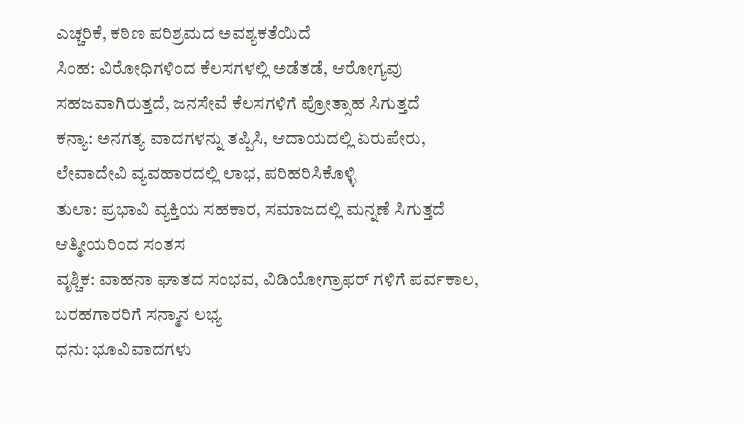ಎಚ್ಚರಿಕೆ, ಕಠಿಣ ಪರಿಶ್ರಮದ ಅವಶ್ಯಕತೆಯಿದೆ
ಸಿಂಹ: ವಿರೋಧಿಗಳಿಂದ ಕೆಲಸಗಳಲ್ಲಿ ಅಡೆತಡೆ, ಆರೋಗ್ಯವು ಸಹಜವಾಗಿರುತ್ತದೆ, ಜನಸೇವೆ ಕೆಲಸಗಳಿಗೆ ಪ್ರೋತ್ಸಾಹ ಸಿಗುತ್ತದೆ
ಕನ್ಯಾ: ಅನಗತ್ಯ ವಾದಗಳನ್ನು ತಪ್ಪಿಸಿ, ಆದಾಯದಲ್ಲಿ ಏರುಪೇರು, ಲೇವಾದೇವಿ ವ್ಯವಹಾರದಲ್ಲಿ ಲಾಭ, ಪರಿಹರಿಸಿಕೊಳ್ಳಿ
ತುಲಾ: ಪ್ರಭಾವಿ ವ್ಯಕ್ತಿಯ ಸಹಕಾರ, ಸಮಾಜದಲ್ಲಿ ಮನ್ನಣೆ ಸಿಗುತ್ತದೆ ಆತ್ಮೀಯರಿಂದ ಸಂತಸ
ವೃಶ್ಚಿಕ: ವಾಹನಾ ಘಾತದ ಸಂಭವ, ವಿಡಿಯೋಗ್ರಾಫರ್ ಗಳಿಗೆ ಪರ್ವಕಾಲ, ಬರಹಗಾರರಿಗೆ ಸನ್ಮಾನ ಲಭ್ಯ
ಧನು: ಭೂವಿವಾದಗಳು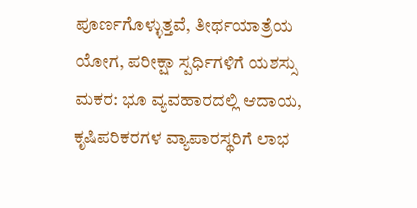ಪೂರ್ಣಗೊಳ್ಳುತ್ತವೆ, ತೀರ್ಥಯಾತ್ರೆಯ ಯೋಗ, ಪರೀಕ್ಷಾ ಸ್ಪರ್ಧಿಗಳಿಗೆ ಯಶಸ್ಸು
ಮಕರ: ಭೂ ವ್ಯವಹಾರದಲ್ಲಿ ಆದಾಯ, ಕೃಷಿಪರಿಕರಗಳ ವ್ಯಾಪಾರಸ್ಥರಿಗೆ ಲಾಭ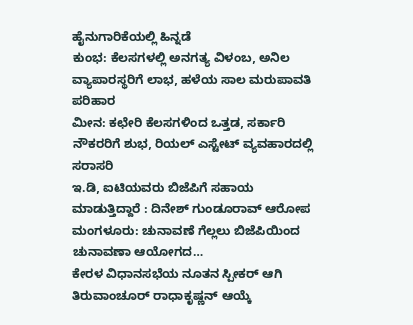ಹೈನುಗಾರಿಕೆಯಲ್ಲಿ ಹಿನ್ನಡೆ
ಕುಂಭ: ಕೆಲಸಗಳಲ್ಲಿ ಅನಗತ್ಯ ವಿಳಂಬ, ಅನಿಲ ವ್ಯಾಪಾರಸ್ಥರಿಗೆ ಲಾಭ, ಹಳೆಯ ಸಾಲ ಮರುಪಾವತಿ ಪರಿಹಾರ
ಮೀನ: ಕಛೇರಿ ಕೆಲಸಗಳಿಂದ ಒತ್ತಡ, ಸರ್ಕಾರಿ ನೌಕರರಿಗೆ ಶುಭ, ರಿಯಲ್ ಎಸ್ಟೇಟ್ ವ್ಯವಹಾರದಲ್ಲಿ ಸರಾಸರಿ
ಇ.ಡಿ, ಐಟಿಯವರು ಬಿಜೆಪಿಗೆ ಸಹಾಯ ಮಾಡುತ್ತಿದ್ದಾರೆ : ದಿನೇಶ್ ಗುಂಡೂರಾವ್ ಆರೋಪ ಮಂಗಳೂರು: ಚುನಾವಣೆ ಗೆಲ್ಲಲು ಬಿಜೆಪಿಯಿಂದ ಚುನಾವಣಾ ಆಯೋಗದ…
ಕೇರಳ ವಿಧಾನಸಭೆಯ ನೂತನ ಸ್ಪೀಕರ್ ಆಗಿ ತಿರುವಾಂಚೂರ್ ರಾಧಾಕೃಷ್ಣನ್ ಆಯ್ಕೆ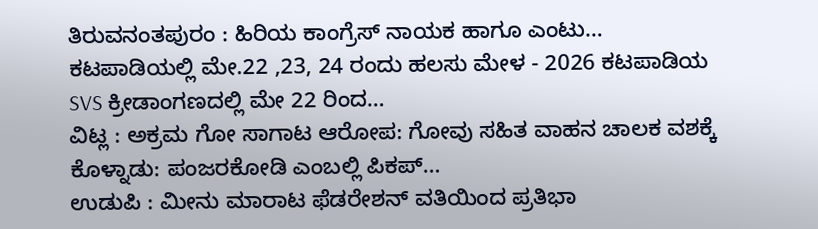ತಿರುವನಂತಪುರಂ : ಹಿರಿಯ ಕಾಂಗ್ರೆಸ್ ನಾಯಕ ಹಾಗೂ ಎಂಟು…
ಕಟಪಾಡಿಯಲ್ಲಿ ಮೇ.22 ,23, 24 ರಂದು ಹಲಸು ಮೇಳ - 2026 ಕಟಪಾಡಿಯ SVS ಕ್ರೀಡಾಂಗಣದಲ್ಲಿ ಮೇ 22 ರಿಂದ…
ವಿಟ್ಲ : ಅಕ್ರಮ ಗೋ ಸಾಗಾಟ ಆರೋಪ: ಗೋವು ಸಹಿತ ವಾಹನ ಚಾಲಕ ವಶಕ್ಕೆ ಕೊಳ್ನಾಡು: ಪಂಜರಕೋಡಿ ಎಂಬಲ್ಲಿ ಪಿಕಪ್…
ಉಡುಪಿ : ಮೀನು ಮಾರಾಟ ಫೆಡರೇಶನ್ ವತಿಯಿಂದ ಪ್ರತಿಭಾ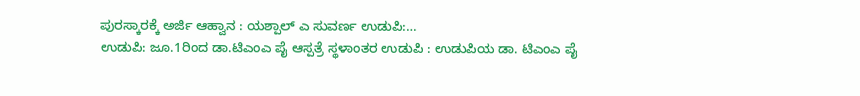ಪುರಸ್ಕಾರಕ್ಕೆ ಅರ್ಜಿ ಆಹ್ವಾನ : ಯಶ್ಪಾಲ್ ಎ ಸುವರ್ಣ ಉಡುಪಿ:…
ಉಡುಪಿ: ಜೂ.1ರಿಂದ ಡಾ.ಟಿಎಂಎ ಪೈ ಆಸ್ಪತ್ರೆ ಸ್ಥಳಾಂತರ ಉಡುಪಿ : ಉಡುಪಿಯ ಡಾ. ಟಿಎಂಎ ಪೈ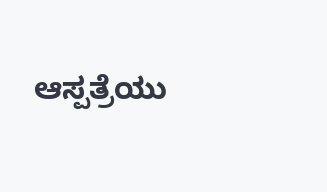ಆಸ್ಪತ್ರೆಯು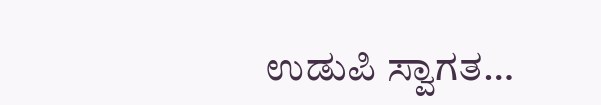ಉಡುಪಿ ಸ್ವಾಗತ…